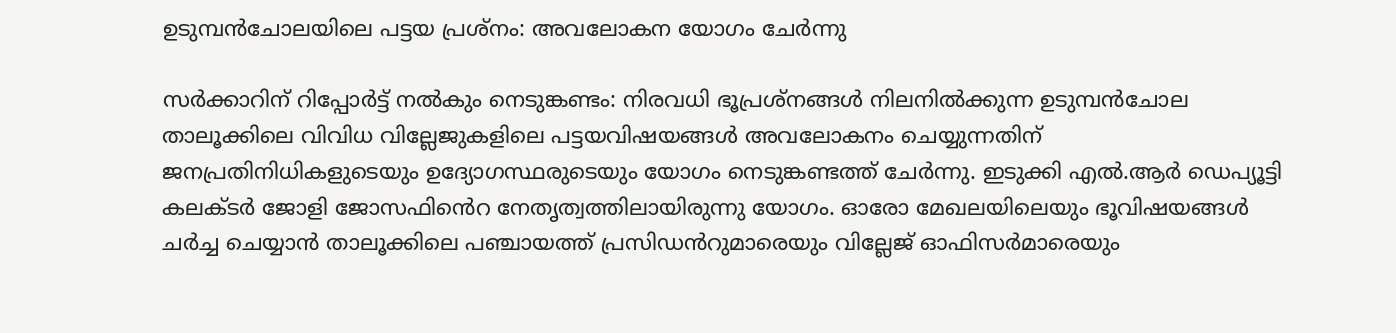ഉടുമ്പന്‍ചോലയിലെ പട്ടയ പ്രശ്‌നം: അവലോകന യോഗം ചേര്‍ന്നു

സര്‍ക്കാറിന് റിപ്പോര്‍ട്ട് നൽകും നെടുങ്കണ്ടം: നിരവധി ഭൂപ്രശ്നങ്ങള്‍ നിലനില്‍ക്കുന്ന ഉടുമ്പന്‍ചോല താലൂക്കിലെ വിവിധ വില്ലേജുകളിലെ പട്ടയവിഷയങ്ങള്‍ അവലോകനം ചെയ്യുന്നതിന് ജനപ്രതിനിധികളുടെയും ഉദ്യോഗസ്ഥരുടെയും യോഗം നെടുങ്കണ്ടത്ത് ചേർന്നു. ഇടുക്കി എല്‍.ആര്‍ ഡെപ്യൂട്ടി കലക്ടര്‍ ജോളി ജോസഫിൻെറ നേതൃത്വത്തിലായിരുന്നു യോഗം. ഓരോ മേഖലയിലെയും ഭൂവിഷയങ്ങള്‍ ചര്‍ച്ച ചെയ്യാൻ താലൂക്കിലെ പഞ്ചായത്ത് പ്രസിഡൻറുമാരെയും വില്ലേജ് ഓഫിസര്‍മാരെയും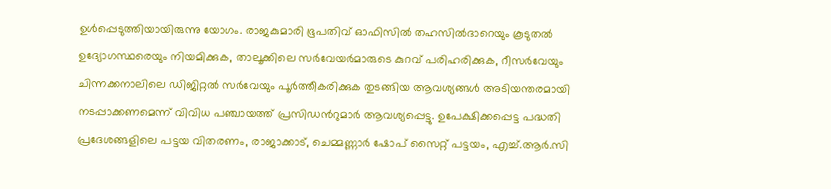ഉൾപ്പെടുത്തിയായിരുന്നു യോഗം. രാജകുമാരി ഭൂപതിവ് ഓഫിസില്‍ തഹസില്‍ദാറെയും കൂടുതല്‍ ഉദ്യോഗസ്ഥരെയും നിയമിക്കുക, താലൂക്കിലെ സർവേയർമാരുടെ കുറവ് പരിഹരിക്കുക, റീസർവേയും ചിന്നക്കനാലിലെ ഡിജിറ്റല്‍ സർവേയും പൂര്‍ത്തീകരിക്കുക തുടങ്ങിയ ആവശ്യങ്ങള്‍ അടിയന്തരമായി നടപ്പാക്കണമെന്ന് വിവിധ പഞ്ചായത്ത് പ്രസിഡൻറുമാർ ആവശ്യപ്പെട്ടു. ഉപേക്ഷിക്കപ്പെട്ട പദ്ധതി പ്രദേശങ്ങളിലെ പട്ടയ വിതരണം, രാജാക്കാട്, ചെമ്മണ്ണാര്‍ ഷോപ് സൈറ്റ് പട്ടയം, എച്ച്.ആര്‍.സി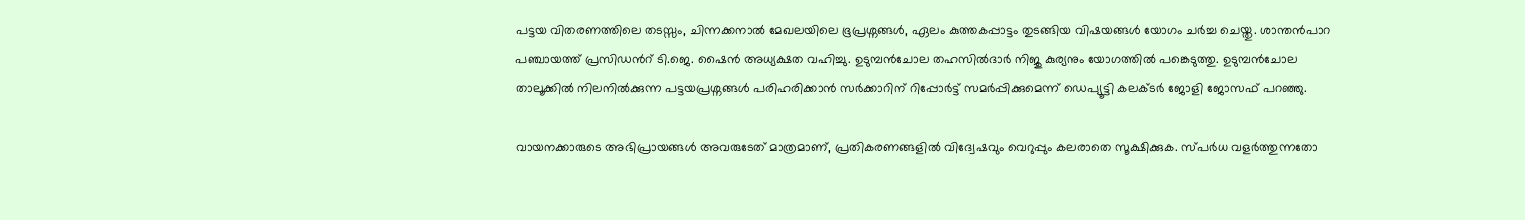പട്ടയ വിതരണത്തിലെ തടസ്സം, ചിന്നക്കനാല്‍ മേഖലയിലെ ഭൂപ്രശ്നങ്ങള്‍, ഏലം കുത്തകപ്പാട്ടം തുടങ്ങിയ വിഷയങ്ങള്‍ യോഗം ചര്‍ച്ച ചെയ്തു. ശാന്തന്‍പാറ പഞ്ചായത്ത് പ്രസിഡൻറ് ടി.ജെ. ഷൈന്‍ അധ്യക്ഷത വഹിച്ചു. ഉടുമ്പന്‍ചോല തഹസില്‍ദാര്‍ നിജു കുര്യനും യോഗത്തില്‍ പങ്കെടുത്തു. ഉടുമ്പന്‍ചോല താലൂക്കില്‍ നിലനില്‍ക്കുന്ന പട്ടയപ്രശ്നങ്ങള്‍ പരിഹരിക്കാൻ സര്‍ക്കാറിന് റിപ്പോര്‍ട്ട് സമര്‍പ്പിക്കുമെന്ന് ഡെപ്യൂട്ടി കലക്ടർ ജോളി ജോസഫ് പറഞ്ഞു.

വായനക്കാരുടെ അഭിപ്രായങ്ങള്‍ അവരുടേത് മാത്രമാണ്, പ്രതികരണങ്ങളിൽ വിദ്വേഷവും വെറുപ്പും കലരാതെ സൂക്ഷിക്കുക. സ്പർധ വളർത്തുന്നതോ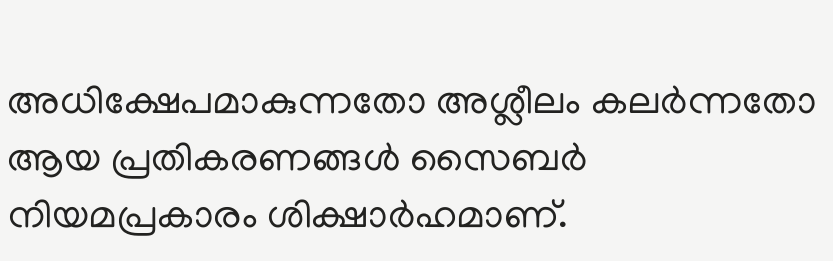അധിക്ഷേപമാകുന്നതോ അശ്ലീലം കലർന്നതോ ആയ പ്രതികരണങ്ങൾ സൈബർ നിയമപ്രകാരം ശിക്ഷാർഹമാണ്.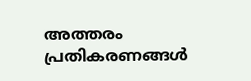അത്തരം പ്രതികരണങ്ങൾ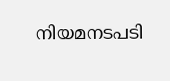നിയമനടപടി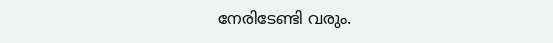നേരിടേണ്ടി വരും.